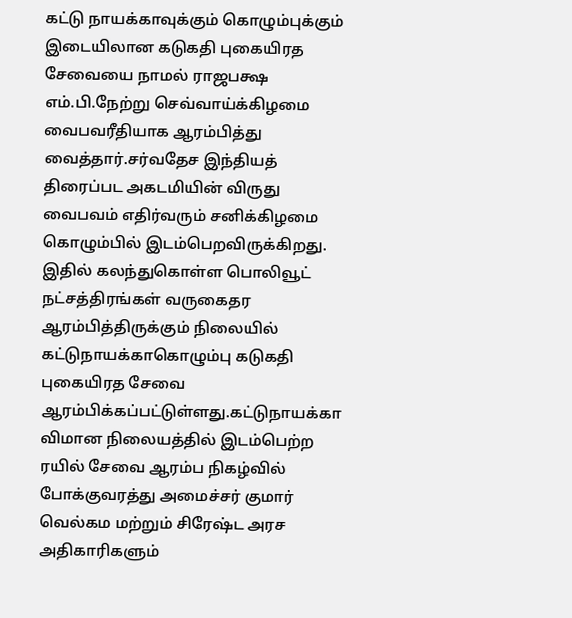கட்டு நாயக்காவுக்கும் கொழும்புக்கும் இடையிலான கடுகதி புகையிரத சேவையை நாமல் ராஜபக்ஷ எம்.பி.நேற்று செவ்வாய்க்கிழமை வைபவரீதியாக ஆரம்பித்து வைத்தார்.சர்வதேச இந்தியத் திரைப்பட அகடமியின் விருது வைபவம் எதிர்வரும் சனிக்கிழமை கொழும்பில் இடம்பெறவிருக்கிறது. இதில் கலந்துகொள்ள பொலிவூட்
நட்சத்திரங்கள் வருகைதர ஆரம்பித்திருக்கும் நிலையில் கட்டுநாயக்காகொழும்பு கடுகதி புகையிரத சேவை ஆரம்பிக்கப்பட்டுள்ளது.கட்டுநாயக்கா விமான நிலையத்தில் இடம்பெற்ற ரயில் சேவை ஆரம்ப நிகழ்வில் போக்குவரத்து அமைச்சர் குமார் வெல்கம மற்றும் சிரேஷ்ட அரச அதிகாரிகளும்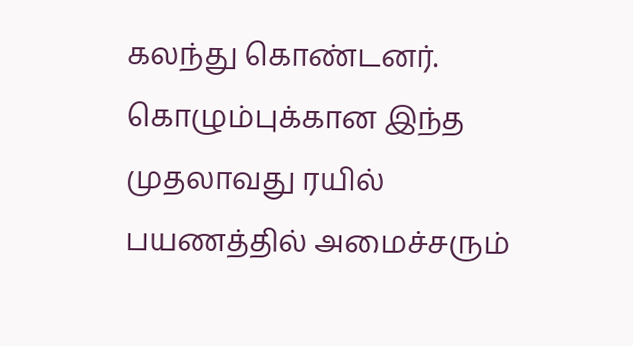கலந்து கொண்டனர். கொழும்புக்கான இந்த முதலாவது ரயில் பயணத்தில் அமைச்சரும்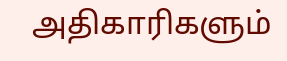அதிகாரிகளும்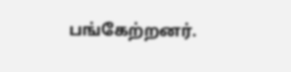பங்கேற்றனர்.